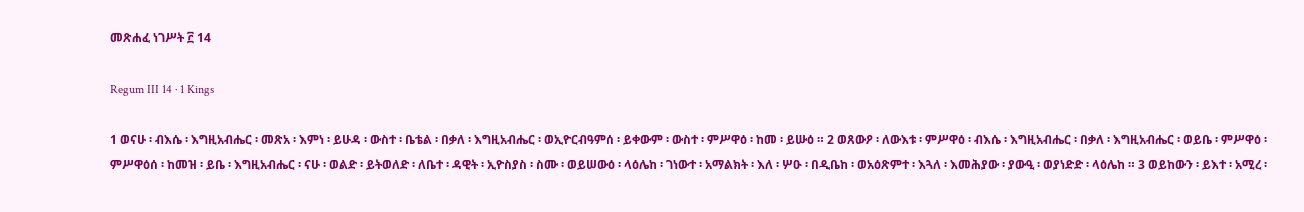መጽሐፈ ነገሥት ፫ 14

Regum III 14 · 1 Kings

1 ወናሁ ፡ ብእሴ ፡ እግዚአብሔር ፡ መጽአ ፡ እምነ ፡ ይሁዳ ፡ ውስተ ፡ ቤቴል ፡ በቃለ ፡ እግዚአብሔር ፡ ወኢዮርብዓምሰ ፡ ይቀውም ፡ ውስተ ፡ ምሥዋዕ ፡ ከመ ፡ ይሡዕ ። 2 ወጸውዖ ፡ ለውእቱ ፡ ምሥዋዕ ፡ ብእሴ ፡ እግዚአብሔር ፡ በቃለ ፡ እግዚአብሔር ፡ ወይቤ ፡ ምሥዋዕ ፡ ምሥዋዕሰ ፡ ከመዝ ፡ ይቤ ፡ እግዚአብሔር ፡ ናሁ ፡ ወልድ ፡ ይትወለድ ፡ ለቤተ ፡ ዳዊት ፡ ኢዮስያስ ፡ ስሙ ፡ ወይሠውዕ ፡ ላዕሌከ ፡ ገነውተ ፡ አማልክት ፡ እለ ፡ ሦዑ ፡ በዲቤከ ፡ ወአዕጽምተ ፡ እጓለ ፡ እመሕያው ፡ ያውዒ ፡ ወያነድድ ፡ ላዕሌከ ። 3 ወይከውን ፡ ይእተ ፡ አሚረ ፡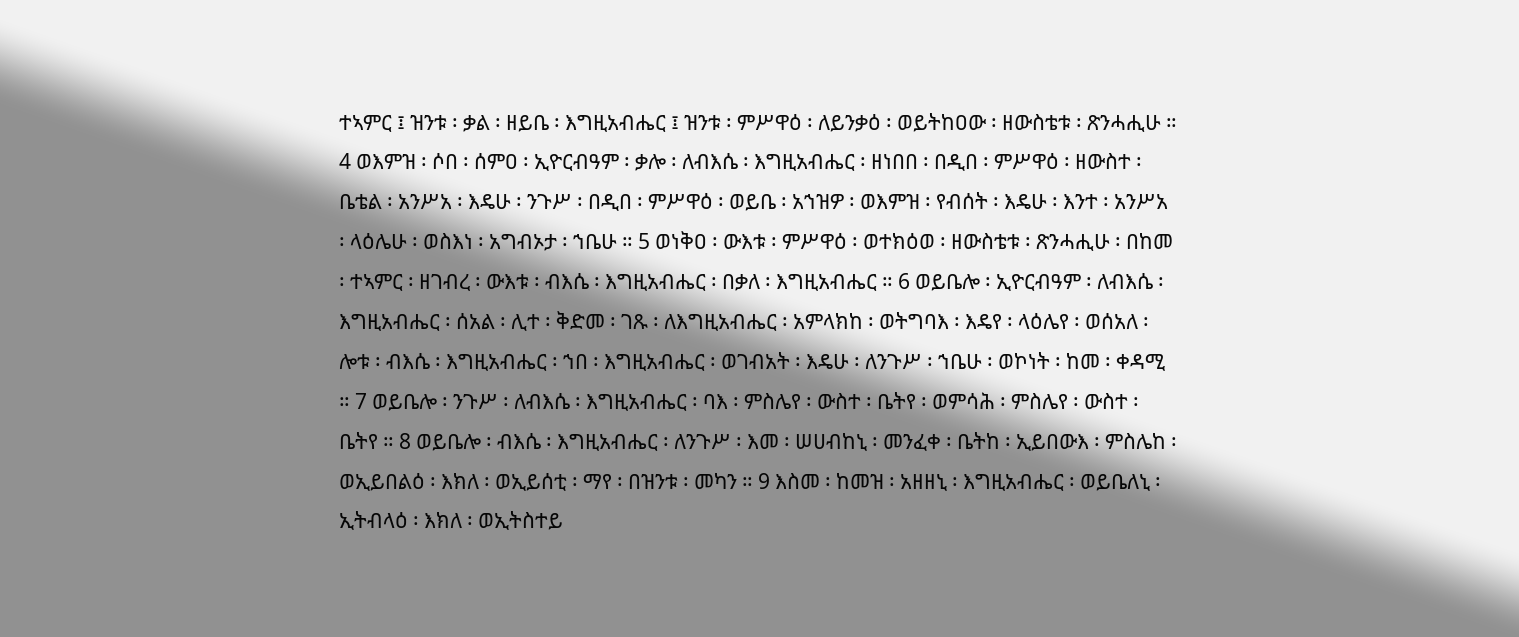ተኣምር ፤ ዝንቱ ፡ ቃል ፡ ዘይቤ ፡ እግዚአብሔር ፤ ዝንቱ ፡ ምሥዋዕ ፡ ለይንቃዕ ፡ ወይትከዐው ፡ ዘውስቴቱ ፡ ጽንሓሒሁ ። 4 ወእምዝ ፡ ሶበ ፡ ሰምዐ ፡ ኢዮርብዓም ፡ ቃሎ ፡ ለብእሴ ፡ እግዚአብሔር ፡ ዘነበበ ፡ በዲበ ፡ ምሥዋዕ ፡ ዘውስተ ፡ ቤቴል ፡ አንሥአ ፡ እዴሁ ፡ ንጉሥ ፡ በዲበ ፡ ምሥዋዕ ፡ ወይቤ ፡ አኀዝዎ ፡ ወእምዝ ፡ የብሰት ፡ እዴሁ ፡ እንተ ፡ አንሥአ ፡ ላዕሌሁ ፡ ወስእነ ፡ አግብኦታ ፡ ኀቤሁ ። 5 ወነቅዐ ፡ ውእቱ ፡ ምሥዋዕ ፡ ወተክዕወ ፡ ዘውስቴቱ ፡ ጽንሓሒሁ ፡ በከመ ፡ ተኣምር ፡ ዘገብረ ፡ ውእቱ ፡ ብእሴ ፡ እግዚአብሔር ፡ በቃለ ፡ እግዚአብሔር ። 6 ወይቤሎ ፡ ኢዮርብዓም ፡ ለብእሴ ፡ እግዚአብሔር ፡ ሰአል ፡ ሊተ ፡ ቅድመ ፡ ገጹ ፡ ለእግዚአብሔር ፡ አምላክከ ፡ ወትግባእ ፡ እዴየ ፡ ላዕሌየ ፡ ወሰአለ ፡ ሎቱ ፡ ብእሴ ፡ እግዚአብሔር ፡ ኀበ ፡ እግዚአብሔር ፡ ወገብአት ፡ እዴሁ ፡ ለንጉሥ ፡ ኀቤሁ ፡ ወኮነት ፡ ከመ ፡ ቀዳሚ ። 7 ወይቤሎ ፡ ንጉሥ ፡ ለብእሴ ፡ እግዚአብሔር ፡ ባእ ፡ ምስሌየ ፡ ውስተ ፡ ቤትየ ፡ ወምሳሕ ፡ ምስሌየ ፡ ውስተ ፡ ቤትየ ። 8 ወይቤሎ ፡ ብእሴ ፡ እግዚአብሔር ፡ ለንጉሥ ፡ እመ ፡ ሠሀብከኒ ፡ መንፈቀ ፡ ቤትከ ፡ ኢይበውእ ፡ ምስሌከ ፡ ወኢይበልዕ ፡ እክለ ፡ ወኢይሰቲ ፡ ማየ ፡ በዝንቱ ፡ መካን ። 9 እስመ ፡ ከመዝ ፡ አዘዘኒ ፡ እግዚአብሔር ፡ ወይቤለኒ ፡ ኢትብላዕ ፡ እክለ ፡ ወኢትስተይ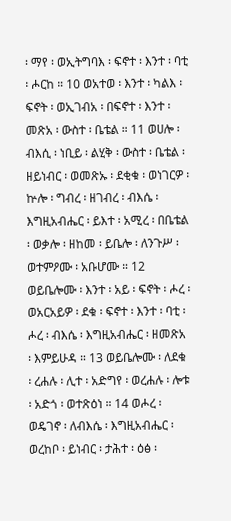፡ ማየ ፡ ወኢትግባእ ፡ ፍኖተ ፡ እንተ ፡ ባቲ ፡ ሖርከ ። 10 ወአተወ ፡ እንተ ፡ ካልእ ፡ ፍኖት ፡ ወኢገብአ ፡ በፍኖተ ፡ እንተ ፡ መጽአ ፡ ውስተ ፡ ቤቴል ። 11 ወሀሎ ፡ ብእሲ ፡ ነቢይ ፡ ልሂቅ ፡ ውስተ ፡ ቤቴል ፡ ዘይነብር ፡ ወመጽኡ ፡ ደቂቁ ፡ ወነገርዎ ፡ ኵሎ ፡ ግብረ ፡ ዘገብረ ፡ ብእሴ ፡ እግዚአብሔር ፡ ይእተ ፡ አሚረ ፡ በቤቴል ፡ ወቃሎ ፡ ዘከመ ፡ ይቤሎ ፡ ለንጉሥ ፡ ወተምዖሙ ፡ አቡሆሙ ። 12 ወይቤሎሙ ፡ እንተ ፡ አይ ፡ ፍኖት ፡ ሖረ ፡ ወአርአይዎ ፡ ደቁ ፡ ፍኖተ ፡ እንተ ፡ ባቲ ፡ ሖረ ፡ ብእሴ ፡ እግዚአብሔር ፡ ዘመጽአ ፡ እምይሁዳ ። 13 ወይቤሎሙ ፡ ለደቁ ፡ ረሐሉ ፡ ሊተ ፡ አድግየ ፡ ወረሐሉ ፡ ሎቱ ፡ አድጎ ፡ ወተጽዕነ ። 14 ወሖረ ፡ ወዴገኖ ፡ ለብእሴ ፡ እግዚአብሔር ፡ ወረከቦ ፡ ይነብር ፡ ታሕተ ፡ ዕፅ ፡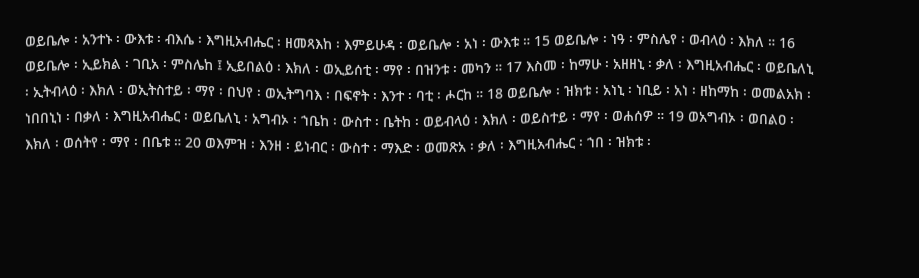ወይቤሎ ፡ አንተኑ ፡ ውእቱ ፡ ብእሴ ፡ እግዚአብሔር ፡ ዘመጻእከ ፡ እምይሁዳ ፡ ወይቤሎ ፡ አነ ፡ ውእቱ ። 15 ወይቤሎ ፡ ነዓ ፡ ምስሌየ ፡ ወብላዕ ፡ እክለ ። 16 ወይቤሎ ፡ ኢይክል ፡ ገቢአ ፡ ምስሌከ ፤ ኢይበልዕ ፡ እክለ ፡ ወኢይሰቲ ፡ ማየ ፡ በዝንቱ ፡ መካን ። 17 እስመ ፡ ከማሁ ፡ አዘዘኒ ፡ ቃለ ፡ እግዚአብሔር ፡ ወይቤለኒ ፡ ኢትብላዕ ፡ እክለ ፡ ወኢትስተይ ፡ ማየ ፡ በህየ ፡ ወኢትግባእ ፡ በፍኖት ፡ እንተ ፡ ባቲ ፡ ሖርከ ። 18 ወይቤሎ ፡ ዝክቱ ፡ አነኒ ፡ ነቢይ ፡ አነ ፡ ዘከማከ ፡ ወመልአክ ፡ ነበበኒነ ፡ በቃለ ፡ እግዚአብሔር ፡ ወይቤለኒ ፡ አግብኦ ፡ ኀቤከ ፡ ውስተ ፡ ቤትከ ፡ ወይብላዕ ፡ እክለ ፡ ወይስተይ ፡ ማየ ፡ ወሐሰዎ ። 19 ወአግብኦ ፡ ወበልዐ ፡ እክለ ፡ ወሰትየ ፡ ማየ ፡ በቤቱ ። 20 ወእምዝ ፡ እንዘ ፡ ይነብር ፡ ውስተ ፡ ማእድ ፡ ወመጽአ ፡ ቃለ ፡ እግዚአብሔር ፡ ኀበ ፡ ዝክቱ ፡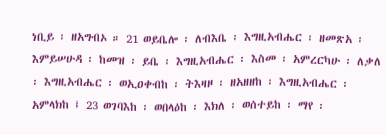ነቢይ ፡ ዘአግብኦ ። 21 ወይቤሎ ፡ ለብእቤ ፡ እግዚአብሔር ፡ ዘመጽአ ፡ እምይሠሁዳ ፡ ከመዝ ፡ ይቤ ፡ እግዚአብሔር ፡ እስመ ፡ አምረርካሁ ፡ ለቃለ ፡ እግዚአብሔር ፡ ወኢዐቀብከ ፡ ትእዛዞ ፡ ዘአዘዘከ ፡ እግዚአብሔር ፡ አምላክከ ፤ 23 ወገባእከ ፡ ወበላዕከ ፡ እክለ ፡ ወሰተይከ ፡ ማየ ፡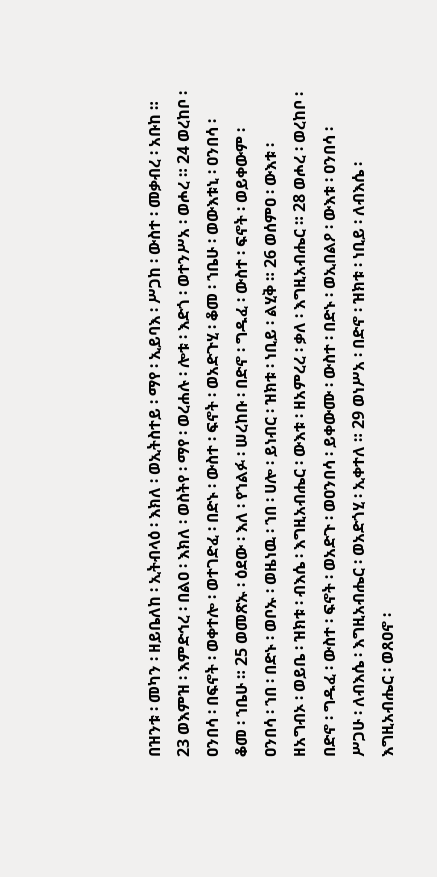በዝንቱ ፡ መካን ፡ ዘይቤለከ ፡ ኢትብላዕ ፡ እክለ ፡ ወኢትስተይ ፡ ማየ ፡ ኢይባእ ፡ ሥጋከ ፡ ውስተ ፡ መቃብረ ፡ አቡከ ። 23 ወእምዝ ፡ እምድኅረ ፡ በልዐ ፡ እክለ ፡ ወስትየ ፡ ማየ ፡ ወረሐሉ ፡ ሎቱ ፡ እድጎ ፡ ወተንሥአ ፡ ወሖረ ። 24 ወረከቦ ፡ ዐንበሳ ፡ በፍኖት ፡ ወቀተሎ ፡ ወተገድፈ ፡ በድኑ ፡ ውስተ ፡ ፍኖት ፡ ወአድጉሂ ፡ ቆመ ፡ ኀቤሁ ፡ ወውእቱኒ ፡ ዐንበሳ ፡ ቆመ ፡ ኀቤሁ ። 25 ወመጽኡ ፡ ዕደው ፡ እለ ፡ የኀልፉ ፡ ሠረከቡ ፡ በድኖ ፡ ግዱፈ ፡ ውስተ ፡ ፍኖት ፡ ወይቀውም ፡ ዐንበሳ ፡ ኀበ ፡ በድኑ ፡ ወቦኡ ፡ ወዜነዉ ፡ ኀበ ፡ ሀሎ ፡ ይነብር ፡ ዝክቱ ፡ ነቢይ ፡ ልሂቅ ። 26 ወሰምዐ ፡ ውእቱ ፡ ዘአግብኦ ፡ ወይቤ ፡ ዝክቱ ፡ ብእሴ ፡ እግዚአብሔር ፡ ውእቱ ፡ ዘአምረረ ፡ ቃለ ፡ እግዚአብሔር ። 28 ወሖረ ፡ ወረከቦ ፡ በድኖ ፡ ግዱፈ ፡ ውስተ ፡ ፍኖት ፡ ወአድጉ ፡ ወዐንበሳ ፡ ይቀውሙ ፡ ውስተ ፡ በድኑ ፡ ወኢበልዖ ፡ ውእቱ ፡ ዐንበሳ ፡ ሥጋሁ ፡ ለብእሴ ፡ እግዚአብሔር ፡ ወአድጎሂ ፡ ኢቀተለ ። 29 ወነሥአ ፡ በድኖ ፡ ዝክቱ ፡ ነቢይ ፡ ለብእሴ ፡ እግዚአብሔር ፡ ወጸዐኖ ፡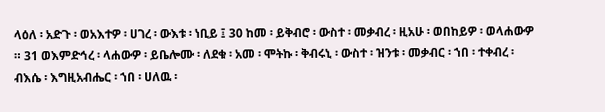ላዕለ ፡ አድጉ ፡ ወአእተዎ ፡ ሀገረ ፡ ውእቱ ፡ ነቢይ ፤ 30 ከመ ፡ ይቅብሮ ፡ ውስተ ፡ መቃብረ ፡ ዚአሁ ፡ ወበከይዎ ፡ ወላሐውዎ ። 31 ወእምድኅረ ፡ ላሐውዎ ፡ ይቤሎሙ ፡ ለደቁ ፡ አመ ፡ ሞትኩ ፡ ቅብሩኒ ፡ ውስተ ፡ ዝንቱ ፡ መቃብር ፡ ኀበ ፡ ተቀብረ ፡ ብእሴ ፡ እግዚአብሔር ፡ ኀበ ፡ ሀለዉ ፡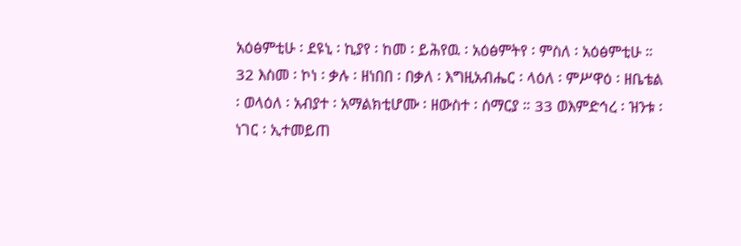አዕፅምቲሁ ፡ ደዩኒ ፡ ኪያየ ፡ ከመ ፡ ይሕየዉ ፡ አዕፅምትየ ፡ ምስለ ፡ አዕፅምቲሁ ። 32 እስመ ፡ ኮነ ፡ ቃሉ ፡ ዘነበበ ፡ በቃለ ፡ እግዚአብሔር ፡ ላዕለ ፡ ምሥዋዕ ፡ ዘቤቴል ፡ ወላዕለ ፡ አብያተ ፡ አማልክቲሆሙ ፡ ዘውስተ ፡ ሰማርያ ። 33 ወእምድኅረ ፡ ዝንቱ ፡ ነገር ፡ ኢተመይጠ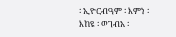፡ ኢዮርብዓም ፡ እምነ ፡ እከዩ ፡ ወገብአ ፡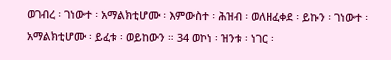ወገብረ ፡ ገነውተ ፡ አማልክቲሆሙ ፡ እምውስተ ፡ ሕዝብ ፡ ወለዘፈቀደ ፡ ይኩን ፡ ገነውተ ፡ አማልክቲሆሙ ፡ ይፈቱ ፡ ወይከውን ። 34 ወኮነ ፡ ዝንቱ ፡ ነገር ፡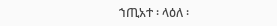ኀጢአተ ፡ ላዕለ ፡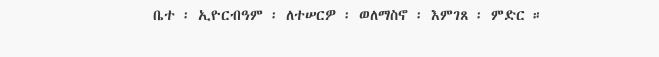ቤተ ፡ ኢዮርብዓም ፡ ለተሠርዎ ፡ ወለማስኖ ፡ እምገጸ ፡ ምድር ።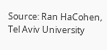Source: Ran HaCohen, Tel Aviv University